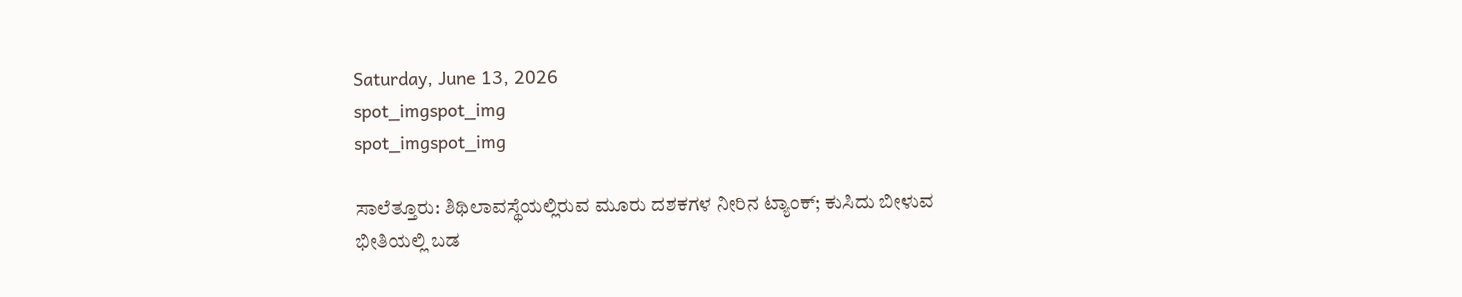Saturday, June 13, 2026
spot_imgspot_img
spot_imgspot_img

ಸಾಲೆತ್ತೂರು: ಶಿಥಿಲಾವಸ್ಥೆಯಲ್ಲಿರುವ ಮೂರು ದಶಕಗಳ ನೀರಿನ ಟ್ಯಾಂಕ್; ಕುಸಿದು ಬೀಳುವ ಭೀತಿಯಲ್ಲಿ ಬಡ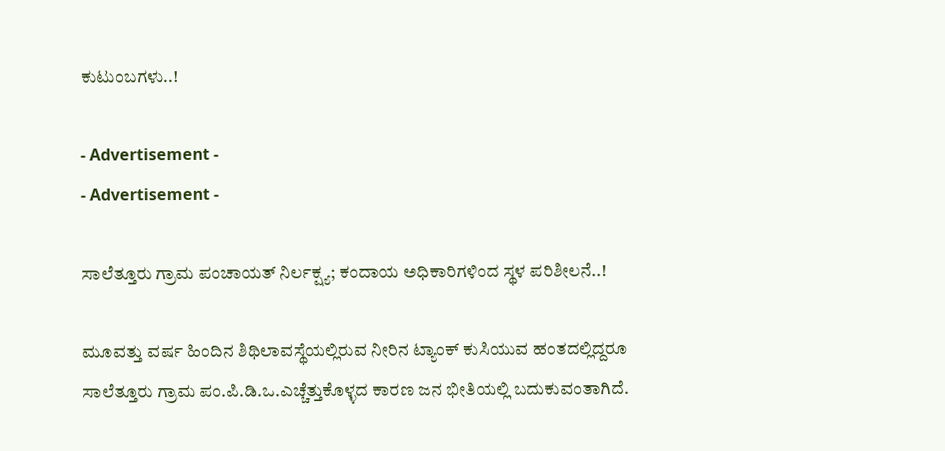ಕುಟುಂಬಗಳು..!

- Advertisement -
- Advertisement -

ಸಾಲೆತ್ತೂರು ಗ್ರಾಮ ಪಂಚಾಯತ್ ನಿರ್ಲಕ್ಷ್ಯ; ಕಂದಾಯ ಅಧಿಕಾರಿಗಳಿಂದ ಸ್ಥಳ ಪರಿಶೀಲನೆ..!

ಮೂವತ್ತು ವರ್ಷ ಹಿಂದಿನ ಶಿಥಿಲಾವಸ್ಥೆಯಲ್ಲಿರುವ ನೀರಿನ ಟ್ಯಾಂಕ್ ಕುಸಿಯುವ ಹಂತದಲ್ಲಿದ್ದರೂ ಸಾಲೆತ್ತೂರು ಗ್ರಾಮ ಪಂ.ಪಿ.ಡಿ.ಒ.ಎಚ್ಚೆತ್ತುಕೊಳ್ಳದ ಕಾರಣ ಜನ ಭೀತಿಯಲ್ಲಿ ಬದುಕುವಂತಾಗಿದೆ.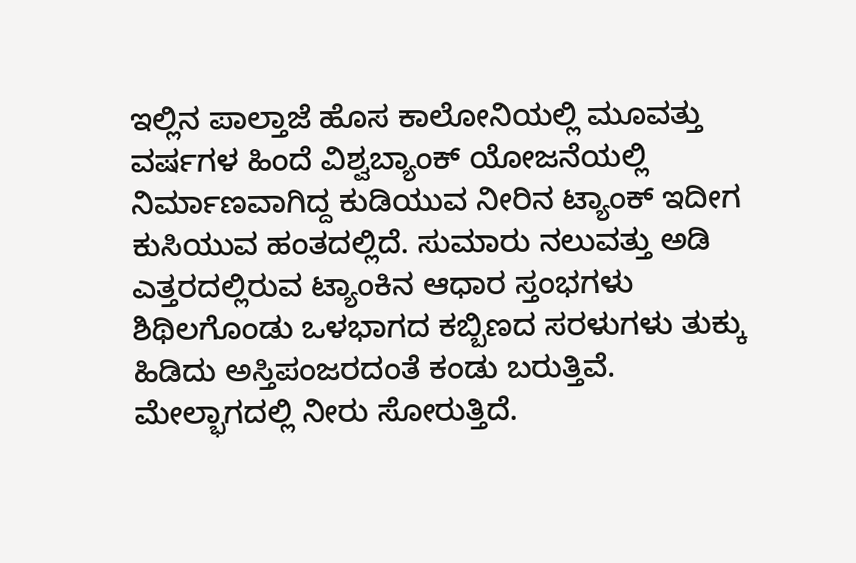ಇಲ್ಲಿನ ಪಾಲ್ತಾಜೆ ಹೊಸ ಕಾಲೋನಿಯಲ್ಲಿ ಮೂವತ್ತು ವರ್ಷಗಳ ಹಿಂದೆ ವಿಶ್ವಬ್ಯಾಂಕ್ ಯೋಜನೆಯಲ್ಲಿ ನಿರ್ಮಾಣವಾಗಿದ್ದ ಕುಡಿಯುವ ನೀರಿನ ಟ್ಯಾಂಕ್ ಇದೀಗ ಕುಸಿಯುವ ಹಂತದಲ್ಲಿದೆ. ಸುಮಾರು ನಲುವತ್ತು ಅಡಿ ಎತ್ತರದಲ್ಲಿರುವ ಟ್ಯಾಂಕಿನ ಆಧಾರ ಸ್ತಂಭಗಳು ಶಿಥಿಲಗೊಂಡು ಒಳಭಾಗದ ಕಬ್ಬಿಣದ ಸರಳುಗಳು ತುಕ್ಕು ಹಿಡಿದು ಅಸ್ತಿಪಂಜರದಂತೆ ಕಂಡು ಬರುತ್ತಿವೆ. ಮೇಲ್ಭಾಗದಲ್ಲಿ ನೀರು ಸೋರುತ್ತಿದೆ.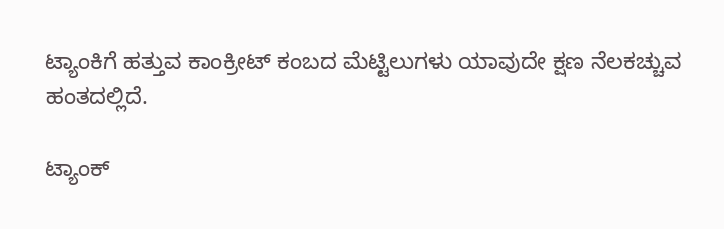ಟ್ಯಾಂಕಿಗೆ ಹತ್ತುವ ಕಾಂಕ್ರೀಟ್ ಕಂಬದ ಮೆಟ್ಟಿಲುಗಳು ಯಾವುದೇ ಕ್ಷಣ ನೆಲಕಚ್ಚುವ ಹಂತದಲ್ಲಿದೆ.

ಟ್ಯಾಂಕ್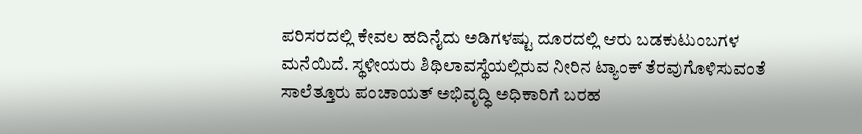ಪರಿಸರದಲ್ಲಿ ಕೇವಲ ಹದಿನೈದು ಅಡಿಗಳಷ್ಟು ದೂರದಲ್ಲಿ ಆರು ಬಡಕುಟುಂಬಗಳ ಮನೆಯಿದೆ. ಸ್ಥಳೀಯರು ಶಿಥಿಲಾವಸ್ಥೆಯಲ್ಲಿರುವ ನೀರಿನ ಟ್ಯಾಂಕ್ ತೆರವುಗೊಳಿಸುವಂತೆ ಸಾಲೆತ್ತೂರು ಪಂಚಾಯತ್ ಅಭಿವೃದ್ಧಿ ಅಧಿಕಾರಿಗೆ ಬರಹ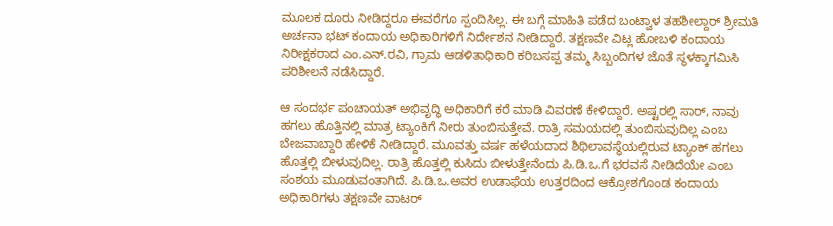ಮೂಲಕ ದೂರು ನೀಡಿದ್ದರೂ ಈವರೆಗೂ ಸ್ಪಂದಿಸಿಲ್ಲ. ಈ ಬಗ್ಗೆ ಮಾಹಿತಿ ಪಡೆದ ಬಂಟ್ವಾಳ ತಹಶೀಲ್ದಾರ್ ಶ್ರೀಮತಿ ಅರ್ಚನಾ ಭಟ್ ಕಂದಾಯ ಅಧಿಕಾರಿಗಳಿಗೆ ನಿರ್ದೇಶನ ನೀಡಿದ್ದಾರೆ. ತಕ್ಷಣವೇ ವಿಟ್ಲ ಹೋಬಳಿ ಕಂದಾಯ ನಿರೀಕ್ಷಕರಾದ ಎಂ.ಎನ್.ರವಿ, ಗ್ರಾಮ ಆಡಳಿತಾಧಿಕಾರಿ ಕರಿಬಸಪ್ಪ ತಮ್ಮ ಸಿಬ್ಬಂದಿಗಳ ಜೊತೆ ಸ್ಥಳಕ್ಕಾಗಮಿಸಿ ಪರಿಶೀಲನೆ ನಡೆಸಿದ್ದಾರೆ.

ಆ ಸಂದರ್ಭ ಪಂಚಾಯತ್ ಅಭಿವೃದ್ಧಿ ಅಧಿಕಾರಿಗೆ ಕರೆ ಮಾಡಿ ವಿವರಣೆ ಕೇಳಿದ್ದಾರೆ. ಅಷ್ಟರಲ್ಲಿ ಸಾರ್, ನಾವು ಹಗಲು ಹೊತ್ತಿನಲ್ಲಿ ಮಾತ್ರ ಟ್ಯಾಂಕಿಗೆ ನೀರು ತುಂಬಿಸುತ್ತೇವೆ. ರಾತ್ರಿ ಸಮಯದಲ್ಲಿ ತುಂಬಿಸುವುದಿಲ್ಲ ಎಂಬ ಬೇಜವಾಬ್ದಾರಿ ಹೇಳಿಕೆ ನೀಡಿದ್ದಾರೆ. ಮೂವತ್ತು ವರ್ಷ ಹಳೆಯದಾದ ಶಿಥಿಲಾವಸ್ಥೆಯಲ್ಲಿರುವ ಟ್ಯಾಂಕ್ ಹಗಲು ಹೊತ್ತಲ್ಲಿ ಬೀಳುವುದಿಲ್ಲ. ರಾತ್ರಿ ಹೊತ್ತಲ್ಲಿ ಕುಸಿದು ಬೀಳುತ್ತೇನೆಂದು ಪಿ.ಡಿ.ಒ.ಗೆ ಭರವಸೆ ನೀಡಿದೆಯೇ ಎಂಬ ಸಂಶಯ ಮೂಡುವಂತಾಗಿದೆ. ಪಿ.ಡಿ.ಒ.ಅವರ ಉಡಾಫೆಯ ಉತ್ತರದಿಂದ ಆಕ್ರೋಶಗೊಂಡ ಕಂದಾಯ ಅಧಿಕಾರಿಗಳು ತಕ್ಷಣವೇ ವಾಟರ್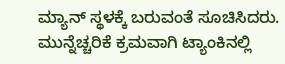ಮ್ಯಾನ್ ಸ್ಥಳಕ್ಕೆ ಬರುವಂತೆ ಸೂಚಿಸಿದರು. ಮುನ್ನೆಚ್ಚರಿಕೆ ಕ್ರಮವಾಗಿ ಟ್ಯಾಂಕಿನಲ್ಲಿ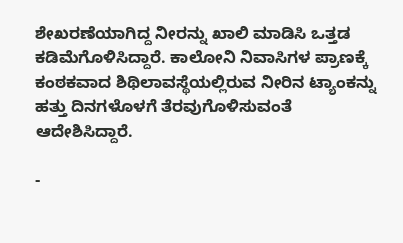ಶೇಖರಣೆಯಾಗಿದ್ದ ನೀರನ್ನು ಖಾಲಿ ಮಾಡಿಸಿ ಒತ್ತಡ ಕಡಿಮೆಗೊಳಿಸಿದ್ದಾರೆ. ಕಾಲೋನಿ ನಿವಾಸಿಗಳ ಪ್ರಾಣಕ್ಕೆ ಕಂಠಕವಾದ ಶಿಥಿಲಾವಸ್ಥೆಯಲ್ಲಿರುವ ನೀರಿನ ಟ್ಯಾಂಕನ್ನು ಹತ್ತು ದಿನಗಳೊಳಗೆ ತೆರವುಗೊಳಿಸುವಂತೆ ಆದೇಶಿಸಿದ್ದಾರೆ.

-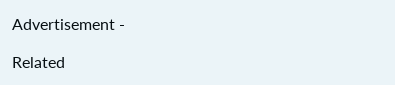Advertisement -

Related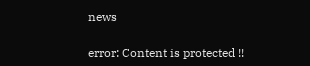news

error: Content is protected !!